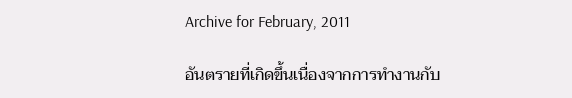Archive for February, 2011

อันตรายที่เกิดขึ้นเนื่องจากการทำงานกับ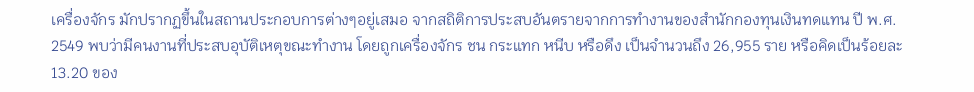เครื่องจักร มักปรากฏขึ้นในสถานประกอบการต่างๆอยู่เสมอ จากสถิติการประสบอันตรายจากการทำงานของสำนักกองทุนเงินทดแทน ปี พ.ศ. 2549 พบว่ามีคนงานที่ประสบอุบัติเหตุขณะทำงาน โดยถูกเครื่องจักร ชน กระแทก หนีบ หรือดึง เป็นจำนวนถึง 26,955 ราย หรือคิดเป็นร้อยละ 13.20 ของ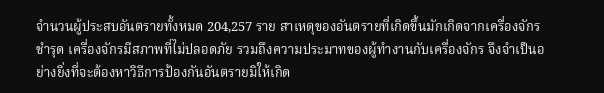จำนวนผู้ประสบอันตรายทั้งหมด 204,257 ราย สาเหตุของอันตรายที่เกิดขึ้นมักเกิดจากเครื่องจักรชำรุด เครื่องจักรมีสภาพที่ไม่ปลอดภัย รวมถึงความประมาทของผู้ทำงานกับเครื่องจักร จึงจำเป็นอย่างยิ่งที่จะต้องหาวิธีการป้องกันอันตรายมิให้เกิด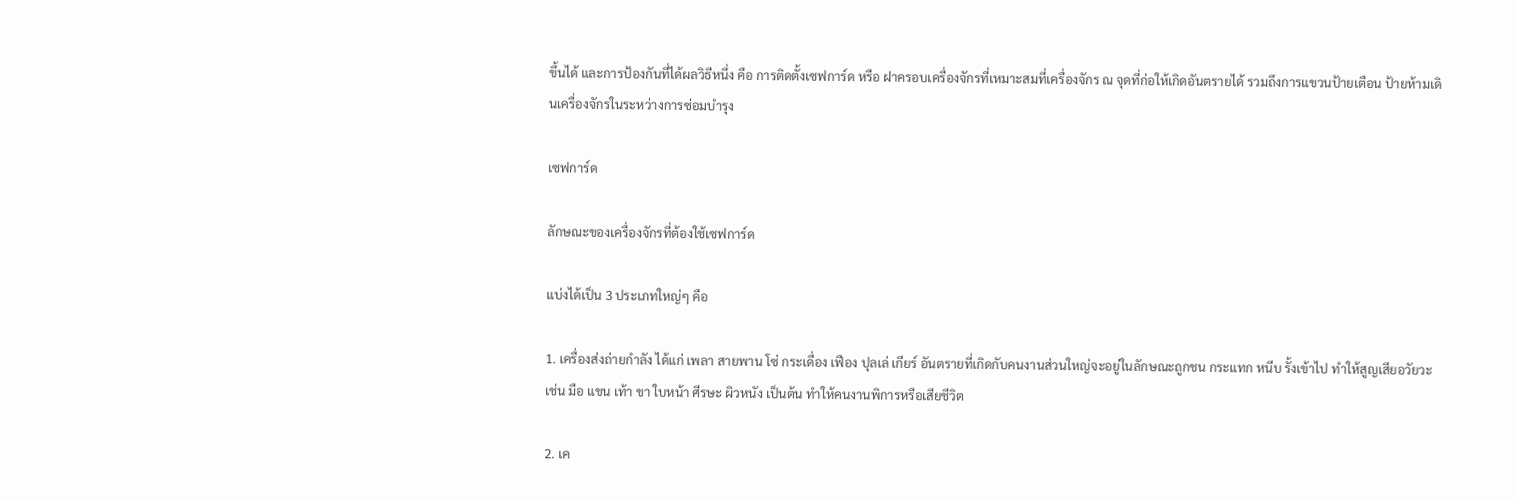ขึ้นได้ และการป้องกันที่ได้ผลวิธีหนึ่ง คือ การติดตั้งเซฟการ์ด หรือ ฝาครอบเครื่องจักรที่เหมาะสมที่เครื่องจักร ณ จุดที่ก่อให้เกิดอันตรายได้ รวมถึงการแขวนป้ายเตือน ป้ายห้ามเดินเครื่องจักรในระหว่างการซ่อมบำรุง

เซฟการ์ด

ลักษณะของเครื่องจักรที่ต้องใช้เซฟการ์ด

แบ่งได้เป็น 3 ประเภทใหญ่ๆ คือ

1. เครื่องส่งถ่ายกำลัง ได้แก่ เพลา สายพาน โซ่ กระเดื่อง เฟือง ปุลเล่ เกียร์ อันตรายที่เกิดกับคนงานส่วนใหญ่จะอยู่ในลักษณะถูกชน กระแทก หนีบ รั้งเข้าไป ทำให้สูญเสียอวัยวะ เช่น มือ แขน เท้า ขา ใบหน้า ศีรษะ ผิวหนัง เป็นต้น ทำให้คนงานพิการหรือเสียชีวิต

2. เค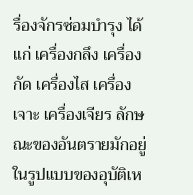รื่องจักรซ่อมบำรุง ได้แก่ เครื่องกลึง เครื่องกัด เครื่องไส เครื่องเจาะ เครื่องเจียร ลักษณะของอันตรายมักอยู่ในรูปแบบของอุบัติเห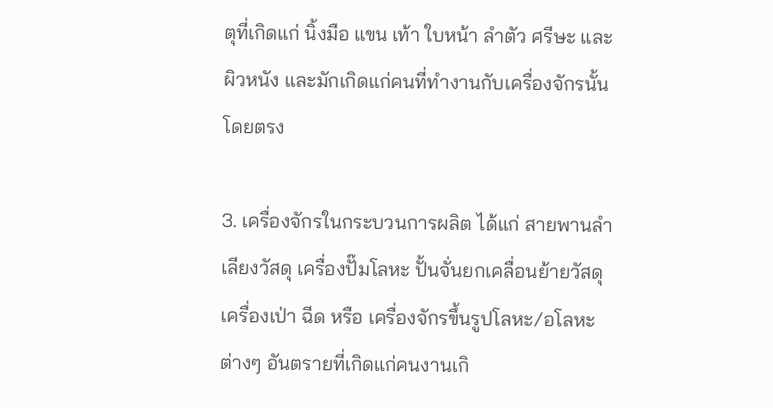ตุที่เกิดแก่ นิ้งมือ แขน เท้า ใบหน้า ลำตัว ศรีษะ และผิวหนัง และมักเกิดแก่คนที่ทำงานกับเครื่องจักรนั้นโดยตรง

3. เครื่องจักรในกระบวนการผลิต ได้แก่ สายพานลำเลียงวัสดุ เครื่องปั๊มโลหะ ปั้นจั่นยกเคลื่อนย้ายวัสดุ เครื่องเป่า ฉีด หรือ เครื่องจักรขึ้นรูปโลหะ/อโลหะต่างๆ อันตรายที่เกิดแก่คนงานเกิ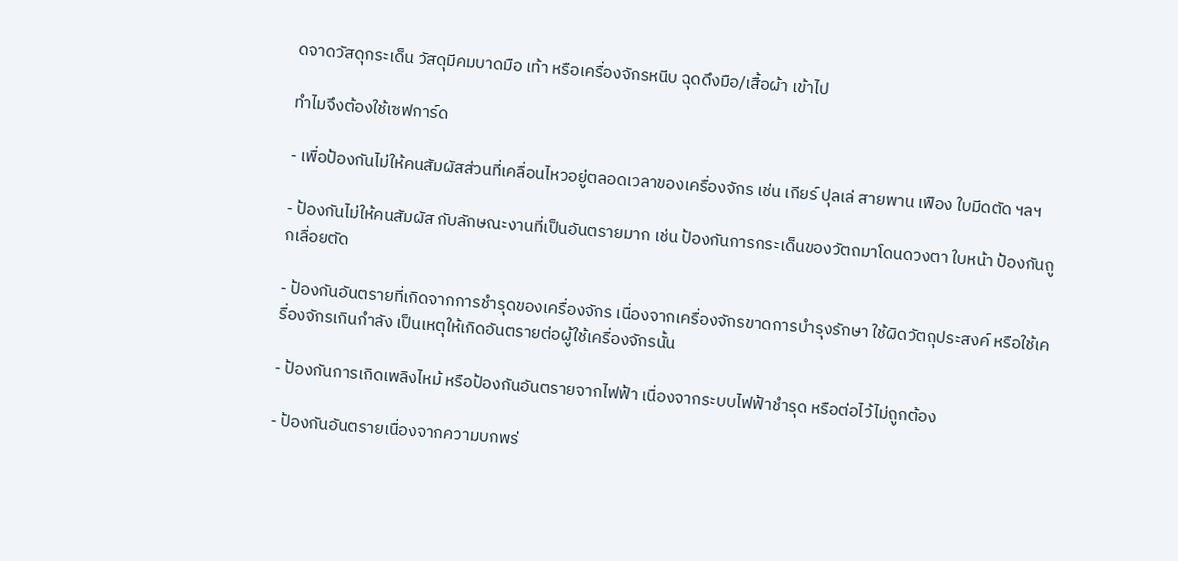ดจาดวัสดุกระเด็น วัสดุมีคมบาดมือ เท้า หรือเครื่องจักรหนีบ ฉุดดึงมือ/เสื้อผ้า เข้าไป

ทำไมจึงต้องใช้เซฟการ์ด

- เพื่อป้องกันไม่ให้คนสัมผัสส่วนที่เคลื่อนไหวอยู่ตลอดเวลาของเครื่องจักร เช่น เกียร์ ปุลเล่ สายพาน เฟือง ใบมีดตัด ฯลฯ

- ป้องกันไม่ให้คนสัมผัส กับลักษณะงานที่เป็นอันตรายมาก เช่น ป้องกันการกระเด็นของวัตถมาโดนดวงตา ใบหน้า ป้องกันถูกเลื่อยตัด

- ป้องกันอันตรายที่เกิดจากการชำรุดของเครื่องจักร เนื่องจากเครื่องจักรขาดการบำรุงรักษา ใช้ผิดวัตถุประสงค์ หรือใช้เครื่องจักรเกินกำลัง เป็นเหตุให้เกิดอันตรายต่อผู้ใช้เครื่องจักรนั้น

- ป้องกันการเกิดเพลิงไหม้ หรือป้องกันอันตรายจากไฟฟ้า เนื่องจากระบบไฟฟ้าชำรุด หรือต่อไว้ไม่ถูกต้อง

- ป้องกันอันตรายเนื่องจากความบกพร่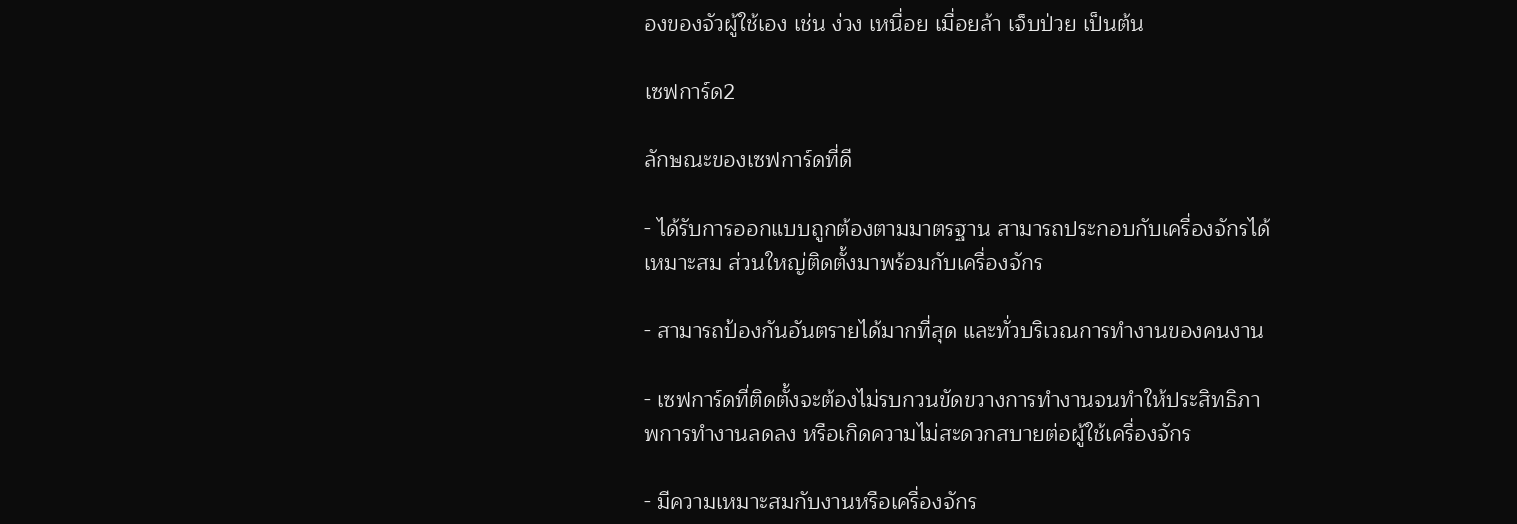องของจัวผู้ใช้เอง เช่น ง่วง เหนื่อย เมื่อยล้า เจ็บป่วย เป็นต้น

เซฟการ์ด2

ลักษณะของเซฟการ์ดที่ดี

- ได้รับการออกแบบถูกต้องตามมาตรฐาน สามารถประกอบกับเครื่องจักรได้เหมาะสม ส่วนใหญ่ติดตั้งมาพร้อมกับเครื่องจักร

- สามารถป้องกันอันตรายได้มากที่สุด และทั่วบริเวณการทำงานของคนงาน

- เซฟการ์ดที่ติดตั้งจะต้องไม่รบกวนขัดขวางการทำงานจนทำให้ประสิทธิภาพการทำงานลดลง หรือเกิดความไม่สะดวกสบายต่อผู้ใช้เครื่องจักร

- มีความเหมาะสมกับงานหรือเครื่องจักร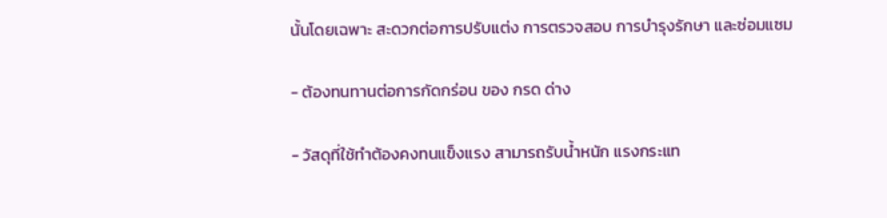นั้นโดยเฉพาะ สะดวกต่อการปรับแต่ง การตรวจสอบ การบำรุงรักษา และซ่อมแซม

- ต้องทนทานต่อการกัดกร่อน ของ กรด ด่าง

- วัสดุที่ใช้ทำต้องคงทนแข็งแรง สามารถรับน้ำหนัก แรงกระแท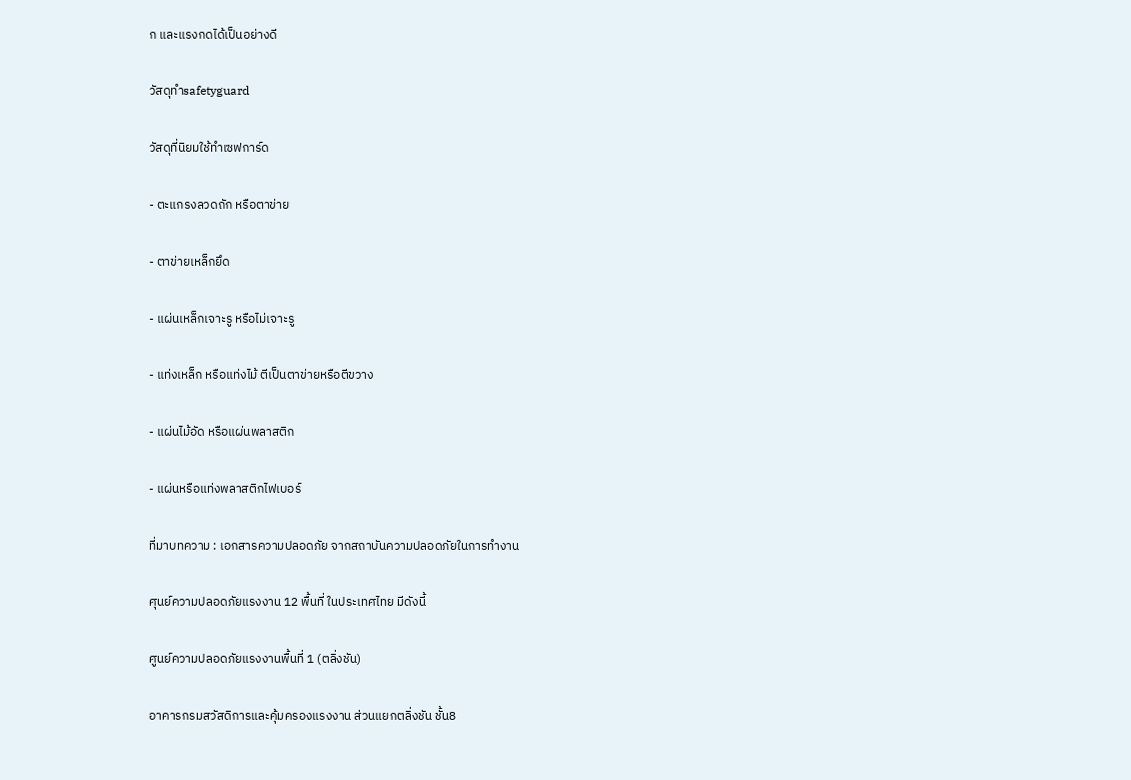ก และแรงกดได้เป็นอย่างดี

วัสดุทำsafetyguard

วัสดุที่นิยมใช้ทำเซฟการ์ด

- ตะแกรงลวดถัก หรือตาข่าย

- ตาข่ายเหล็กยึด

- แผ่นเหล็กเจาะรู หรือไม่เจาะรู

- แท่งเหล็ก หรือแท่งไม้ ตีเป็นตาข่ายหรือตีขวาง

- แผ่นไม้อัด หรือแผ่นพลาสติก

- แผ่นหรือแท่งพลาสติกไฟเบอร์

ที่มาบทความ : เอกสารความปลอดภัย จากสถาบันความปลอดภัยในการทำงาน

ศุนย์ความปลอดภัยแรงงาน 12 พื้นที่ ในประเทศไทย มีดังนี้

ศูนย์ความปลอดภัยแรงงานพื้นที่ 1 (ตลิ่งชัน)

อาคารกรมสวัสดิการและคุ้มครองแรงงาน ส่วนแยกตลิ่งชัน ชั้น8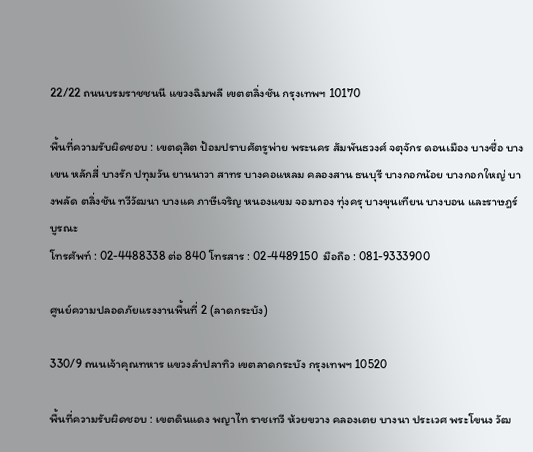22/22 ถนนบรมราชชนนี แขวงฉิมพลี เขตตลิ่งชัน กรุงเทพฯ 10170

พื้นที่ความรับผิดชอบ : เขตดุสิต ป้อมปราบศัตรูพ่าย พระนคร สัมพันธวงศ์ จตุจักร ดอนเมือง บางซื่อ บางเขน หลักสี่ บางรัก ปทุมวัน ยานนาวา สาทร บางคอแหลม คลองสาน ธนบุรี บางกอกน้อย บางกอกใหญ่ บางพลัด ตลิ่งชัน ทวีวัฒนา บางแค ภาษีเจริญ หนองแขม จอมทอง ทุ่งครุ บางขุนเทียน บางบอน และราษฎร์บูรณะ
โทรศัพท์ : 02-4488338 ต่อ 840 โทรสาร : 02-4489150  มือถือ : 081-9333900

ศูนย์ความปลอดภัยแรงงานพื้นที่ 2 (ลาดกระบัง)

330/9 ถนนเจ้าคุณทหาร แขวงลำปลาทิว เขตลาดกระบัง กรุงเทพฯ 10520

พื้นที่ความรับผิดชอบ : เขตดินแดง พญาไท ราชเทวี ห้วยขวาง คลองเตย บางนา ประเวศ พระโขนง วัฒ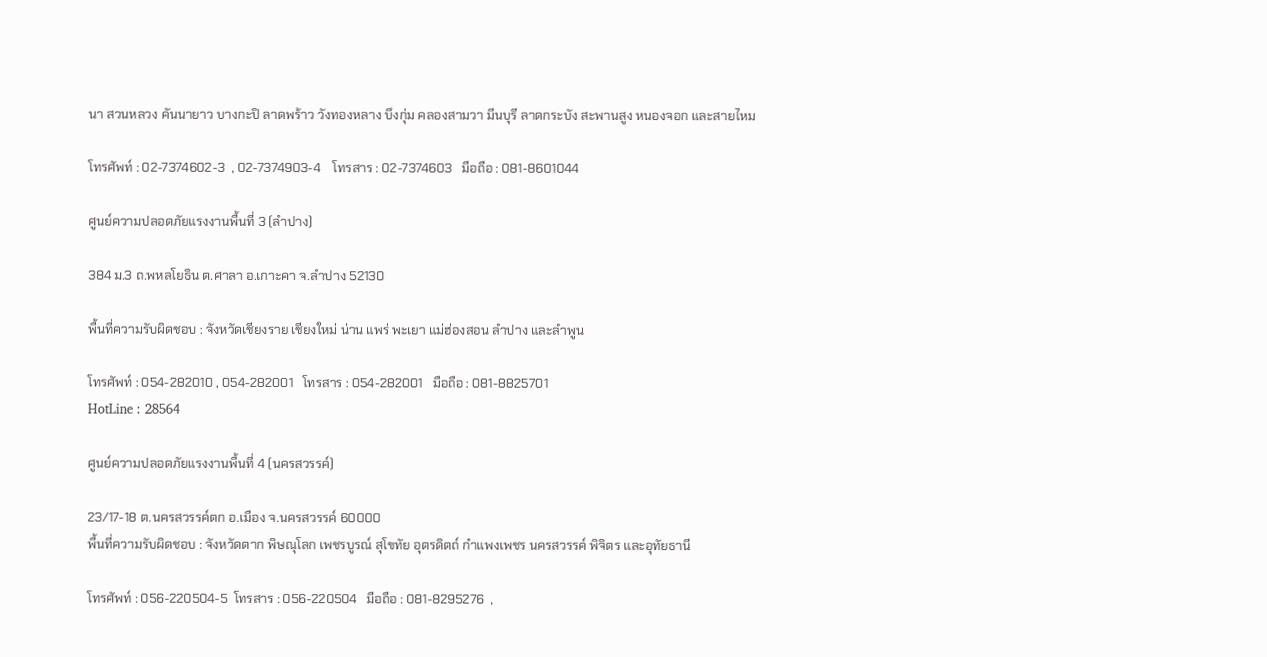นา สวนหลวง คันนายาว บางกะปิ ลาดพร้าว วังทองหลาง บึงกุ่ม คลองสามวา มีนบุรี ลาดกระบัง สะพานสูง หนองจอก และสายไหม

โทรศัพท์ : 02-7374602-3  , 02-7374903-4    โทรสาร : 02-7374603   มือถือ : 081-8601044

ศูนย์ความปลอดภัยแรงงานพื้นที่ 3 (ลำปาง)

384 ม.3 ถ.พหลโยธิน ต.ศาลา อ.เกาะคา จ.ลำปาง 52130

พื้นที่ความรับผิดชอบ : จังหวัดเชียงราย เชียงใหม่ น่าน แพร่ พะเยา แม่ฮ่องสอน ลำปาง และลำพูน

โทรศัพท์ : 054-282010 , 054-282001   โทรสาร : 054-282001   มือถือ : 081-8825701
HotLine : 28564

ศูนย์ความปลอดภัยแรงงานพื้นที่ 4 (นครสวรรค์)

23/17-18 ต.นครสวรรค์ตก อ.เมือง จ.นครสวรรค์ 60000
พื้นที่ความรับผิดชอบ : จังหวัดตาก พิษณุโลก เพชรบูรณ์ สุโขทัย อุตรดิตถ์ กำแพงเพชร นครสวรรค์ พิจิตร และอุทัยธานี

โทรศัพท์ : 056-220504-5  โทรสาร : 056-220504   มือถือ : 081-8295276  ,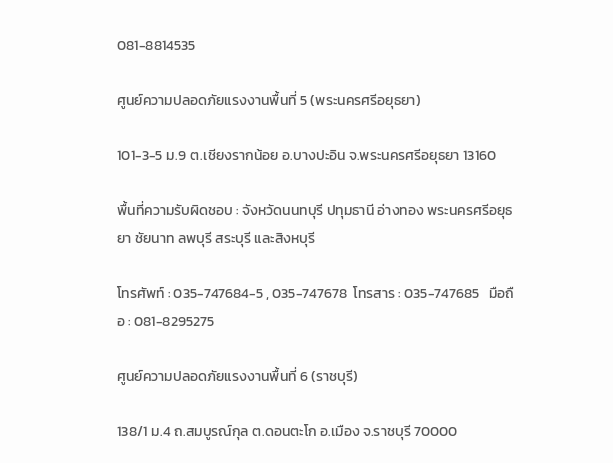081-8814535

ศูนย์ความปลอดภัยแรงงานพื้นที่ 5 (พระนครศรีอยุธยา)

101-3-5 ม.9 ต.เชียงรากน้อย อ.บางปะอิน จ.พระนครศรีอยุธยา 13160

พื้นที่ความรับผิดชอบ : จังหวัดนนทบุรี ปทุมธานี อ่างทอง พระนครศรีอยุธยา ชัยนาท ลพบุรี สระบุรี และสิงหบุรี

โทรศัพท์ : 035-747684-5 , 035-747678  โทรสาร : 035-747685   มือถือ : 081-8295275

ศูนย์ความปลอดภัยแรงงานพื้นที่ 6 (ราชบุรี)

138/1 ม.4 ถ.สมบูรณ์กุล ต.ดอนตะโก อ.เมือง จ.ราชบุรี 70000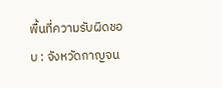พื้นที่ความรับผิดชอบ : จังหวัดกาญจน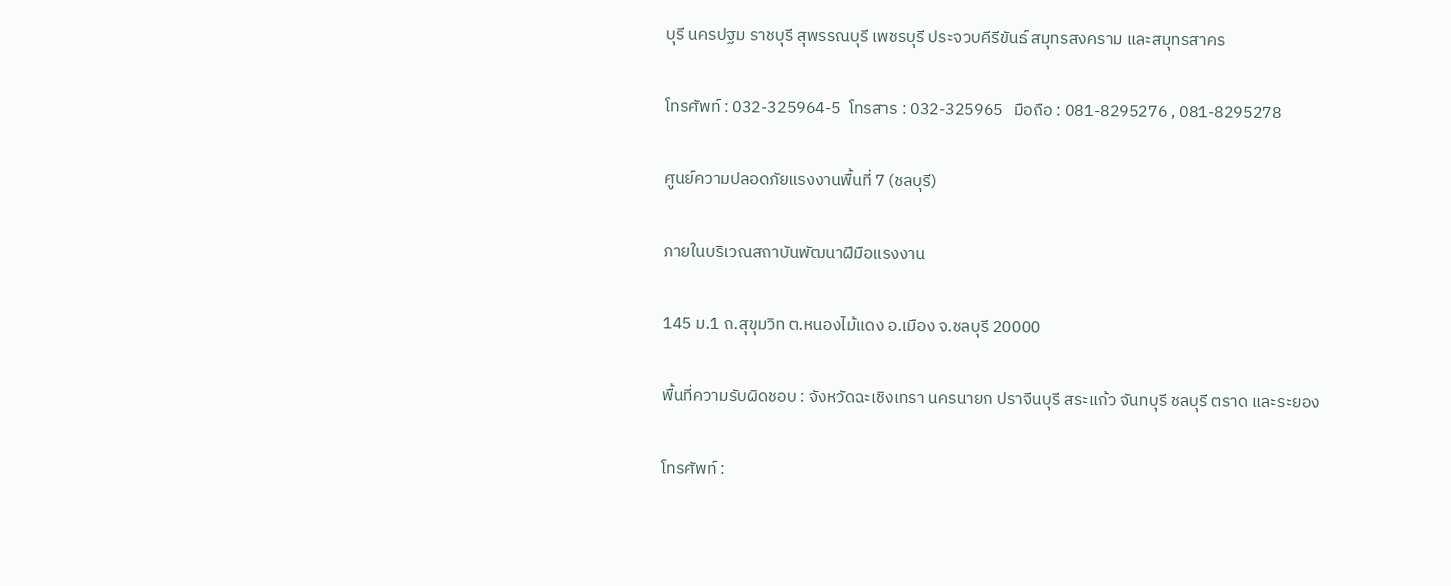บุรี นครปฐม ราชบุรี สุพรรณบุรี เพชรบุรี ประจวบคีรีขันธ์ สมุทรสงคราม และสมุทรสาคร

โทรศัพท์ : 032-325964-5  โทรสาร : 032-325965   มือถือ : 081-8295276 , 081-8295278

ศูนย์ความปลอดภัยแรงงานพื้นที่ 7 (ชลบุรี)

ภายในบริเวณสถาบันพัฒนาฝีมือแรงงาน

145 ม.1 ถ.สุขุมวิท ต.หนองไม้แดง อ.เมือง จ.ชลบุรี 20000

พื้นที่ความรับผิดชอบ : จังหวัดฉะเชิงเทรา นครนายก ปราจีนบุรี สระแก้ว จันทบุรี ชลบุรี ตราด และระยอง

โทรศัพท์ :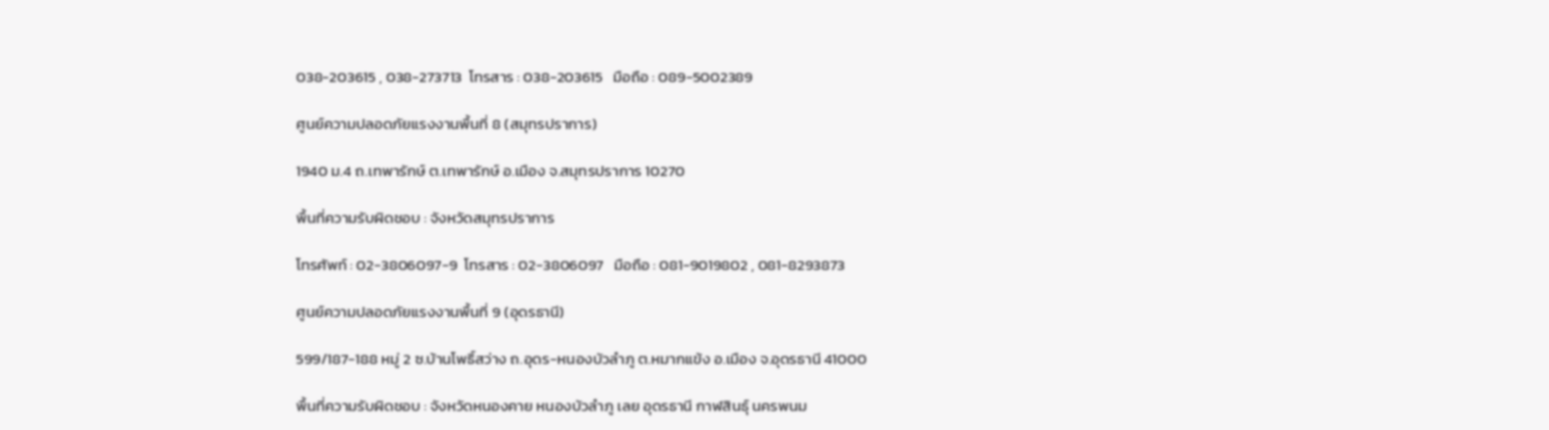038-203615 , 038-273713  โทรสาร : 038-203615   มือถือ : 089-5002389

ศูนย์ความปลอดภัยแรงงานพื้นที่ 8 (สมุทรปราการ)

1940 ม.4 ถ.เทพารักษ์ ต.เทพารักษ์ อ.เมือง จ.สมุทรปราการ 10270

พื้นที่ความรับผิดชอบ : จังหวัดสมุทรปราการ

โทรศัพท์ : 02-3806097-9  โทรสาร : 02-3806097   มือถือ : 081-9019802 , 081-8293873

ศูนย์ความปลอดภัยแรงงานพื้นที่ 9 (อุดรธานี)

599/187-188 หมู่ 2 ซ.บ้านโพธิ์สว่าง ถ.อุดร-หนองบัวลำภู ต.หมากแข้ง อ.เมือง จ.อุดรธานี 41000

พื้นที่ความรับผิดชอบ : จังหวัดหนองคาย หนองบัวลำภู เลย อุดรธานี กาฬสินธุ์ นครพนม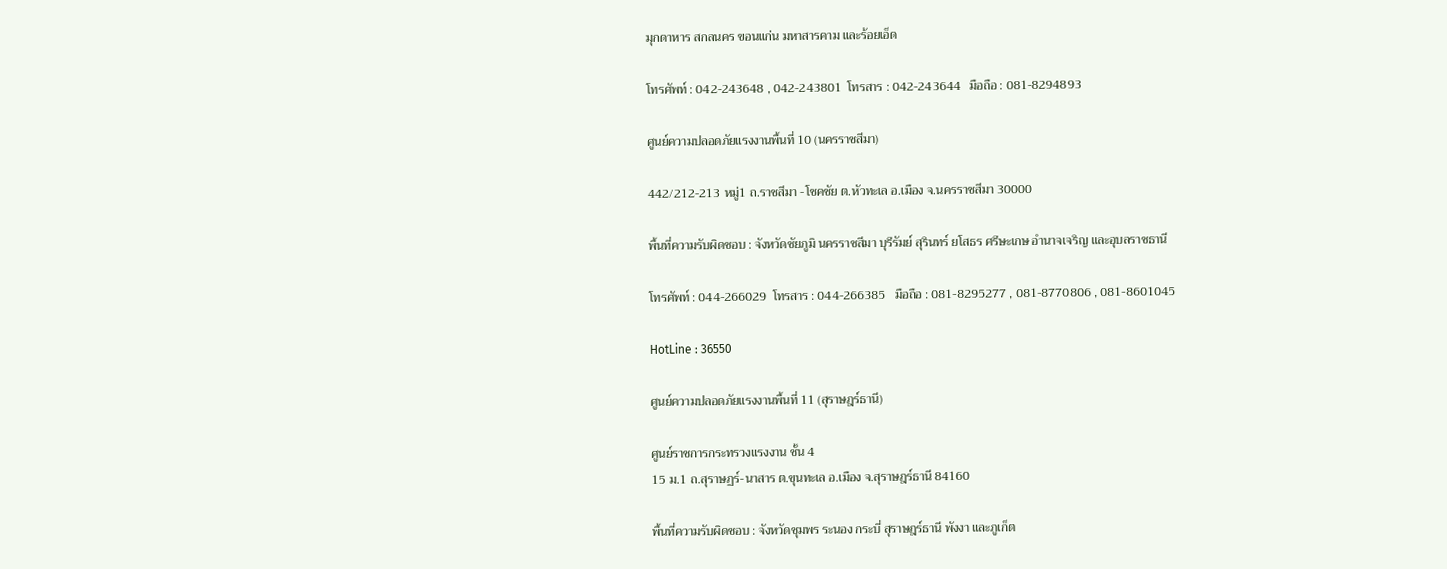มุกดาหาร สกลนคร ขอนแก่น มหาสารคาม และร้อยเอ็ด

โทรศัพท์ : 042-243648 , 042-243801  โทรสาร : 042-243644   มือถือ : 081-8294893

ศูนย์ความปลอดภัยแรงงานพื้นที่ 10 (นครราชสีมา)

442/212-213 หมู่1 ถ.ราชสีมา -โชคชัย ต.หัวทะเล อ.เมือง จ.นครราชสีมา 30000

พื้นที่ความรับผิดชอบ : จังหวัดชัยภูมิ นครราชสีมา บุรีรัมย์ สุรินทร์ ยโสธร ศรีษะเกษ อำนาจเจริญ และอุบลราชธานี

โทรศัพท์ : 044-266029  โทรสาร : 044-266385   มือถือ : 081-8295277 , 081-8770806 , 081-8601045

HotLine : 36550

ศูนย์ความปลอดภัยแรงงานพื้นที่ 11 (สุราษฎร์ธานี)

ศูนย์ราชการกระทรวงแรงงาน ชั้น 4
15 ม.1 ถ.สุราษฏร์-นาสาร ต.ขุนทะเล อ.เมือง จ.สุราษฎร์ธานี 84160

พื้นที่ความรับผิดชอบ : จังหวัดชุมพร ระนอง กระบี่ สุราษฎร์ธานี พังงา และภูเก็ต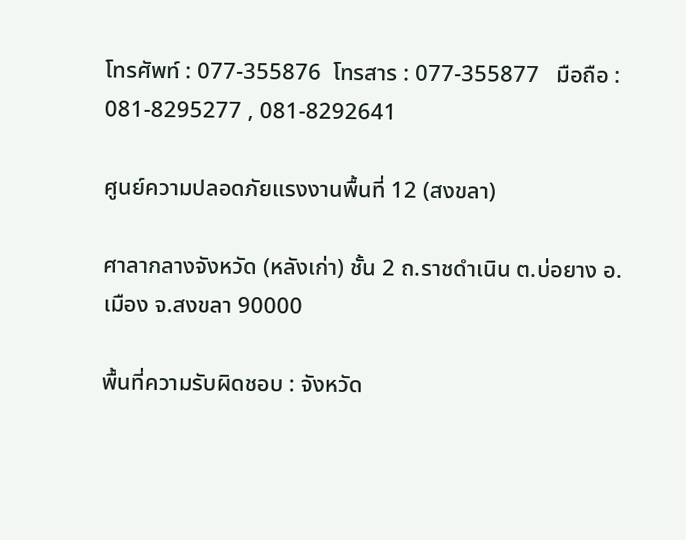โทรศัพท์ : 077-355876  โทรสาร : 077-355877   มือถือ : 081-8295277 , 081-8292641

ศูนย์ความปลอดภัยแรงงานพื้นที่ 12 (สงขลา)

ศาลากลางจังหวัด (หลังเก่า) ชั้น 2 ถ.ราชดำเนิน ต.บ่อยาง อ.เมือง จ.สงขลา 90000

พื้นที่ความรับผิดชอบ : จังหวัด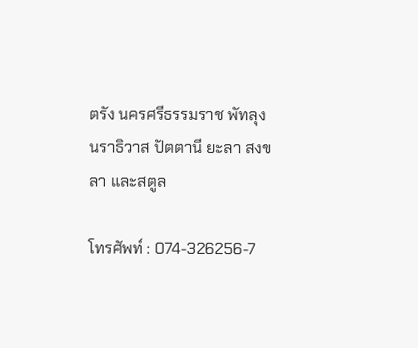ตรัง นครศรีธรรมราช พัทลุง นราธิวาส ปัตตานี ยะลา สงขลา และสตูล

โทรศัพท์ : 074-326256-7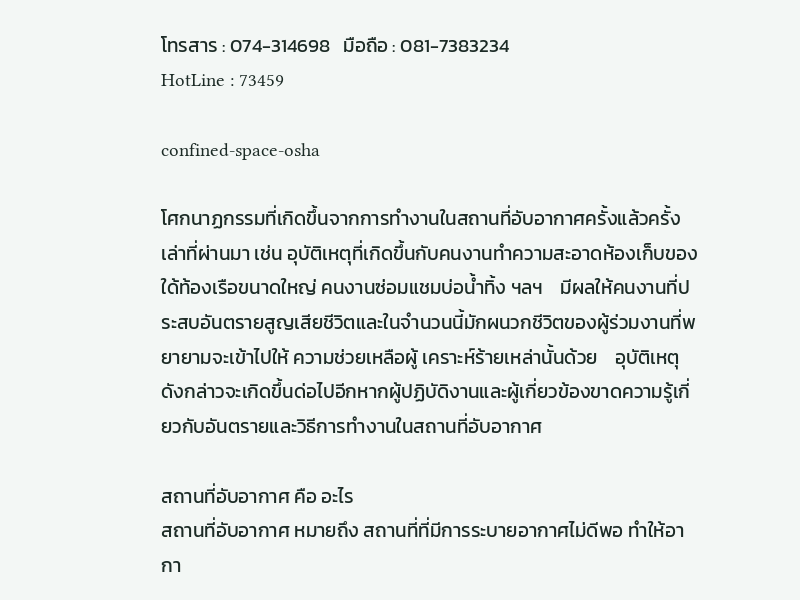โทรสาร : 074-314698   มือถือ : 081-7383234
HotLine : 73459

confined-space-osha

โศกนาฏกรรมที่เกิดขึ้นจากการทำงานในสถานที่อับอากาศครั้งแล้วครั้งเล่าที่ผ่านมา เช่น อุบัติเหตุที่เกิดขึ้นกับคนงานทำความสะอาดห้องเก็บของใด้ท้องเรือขนาดใหญ่ คนงานซ่อมแชมบ่อน้ำทิ้ง ฯลฯ    มีผลให้คนงานที่ประสบอันตรายสูญเสียชีวิตและในจำนวนนี้มักผนวกชีวิตของผู้ร่วมงานที่พยายามจะเข้าไปให้ ความช่วยเหลือผู้ เคราะห์ร้ายเหล่านั้นด้วย    อุบัติเหตุดังกล่าวจะเกิดขึ้นด่อไปอีกหากผู้ปฏิบัดิงานและผู้เกี่ยวข้องขาดความรู้เกี่ยวกับอันตรายและวิธีการทำงานในสถานที่อับอากาศ

สถานที่อับอากาศ คือ อะไร
สถานที่อับอากาศ หมายถึง สถานที่ที่มีการระบายอากาศไม่ดีพอ ทำให้อากา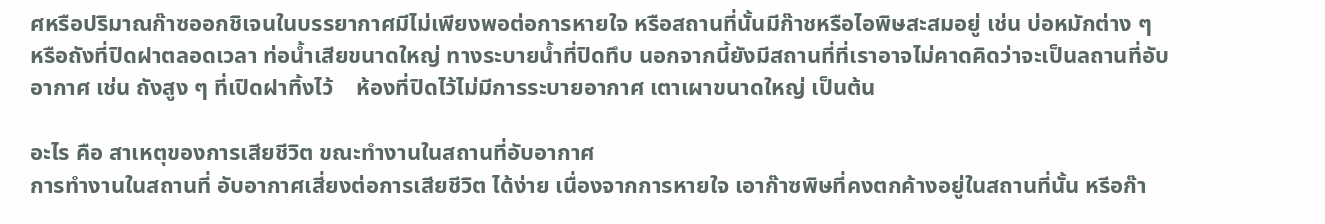ศหรือปริมาณก๊าซออกชิเจนในบรรยากาศมีไม่เพียงพอต่อการหายใจ หรือสถานที่นั้นมีก๊าชหรือไอพิษสะสมอยู่ เช่น บ่อหมักต่าง ๆ หรือถังที่ปิดฝาตลอดเวลา ท่อน้ำเสียขนาดใหญ่ ทางระบายน้ำที่ปิดทึบ นอกจากนี้ยังมีสถานที่ที่เราอาจไม่คาดคิดว่าจะเป็นลถานที่อับอากาศ เช่น ถังสูง ๆ ที่เปิดฝาทิ้งไว้    ห้องที่ปิดไว้ไม่มีการระบายอากาศ เตาเผาขนาดใหญ่ เป็นต้น

อะไร คือ สาเหตุของการเสียชีวิต ขณะทำงานในสถานที่อับอากาศ
การทำงานในสถานที่ อับอากาศเสี่ยงต่อการเสียชีวิต ได้ง่าย เนื่องจากการหายใจ เอาก๊าซพิษที่คงตกค้างอยู่ในสถานที่นั้น หรีอก๊า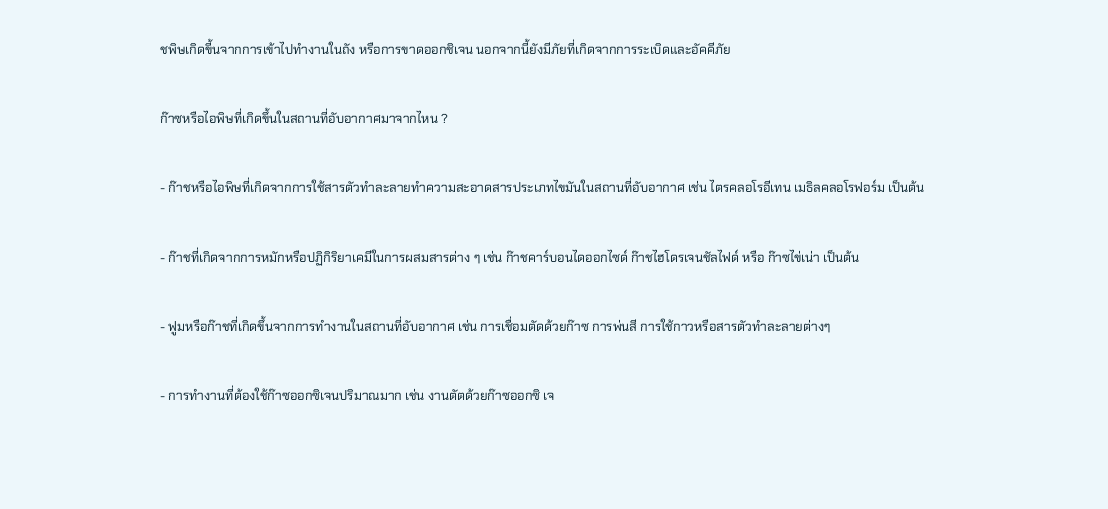ชพิษเกิดขี้นจากการเข้าไปทำงานในถัง หรือการขาดออกชิเจน นอกจากนี้ยังมีภัยที่เกิดจากการระเบิดและอัคคีภัย

ก๊าซหรือไอพิษที่เกิดขึ้นในสถานที่อับอากาศมาจากไหน ?

- ก๊าชหรือไอพิษที่เกิดจากการใช้สารตัวทำละลายทำความสะอาดสารประเภทไขมันในสถานที่อับอากาศ เช่น ไตรคลอโรอีเทน เมธิลคลอโรฟอร์ม เป็นต้น

- ก๊าชที่เกิดจากการหมักหรือปฏิกิริยาเคมีในการผสมสารต่าง ๆ เช่น ก๊าชคาร์บอนไดออกไซด์ ก๊าชไฮโดรเจนชัลไฟด์ หรือ ก๊าซไข่เน่า เป็นต้น

- ฟูมหรือก๊าชที่เกิดขึ้นจากการทำงานในสถานที่อับอากาศ เช่น การเชื่อมตัดด้วยก๊าซ การพ่นสี การใช้กาวหรือสารตัวทำละลายต่างๆ

- การทำงานที่ต้องใช้ก๊าซออกซิเจนปริมาณมาก เช่น งานตัตด้วยก๊าซออกซิ เจ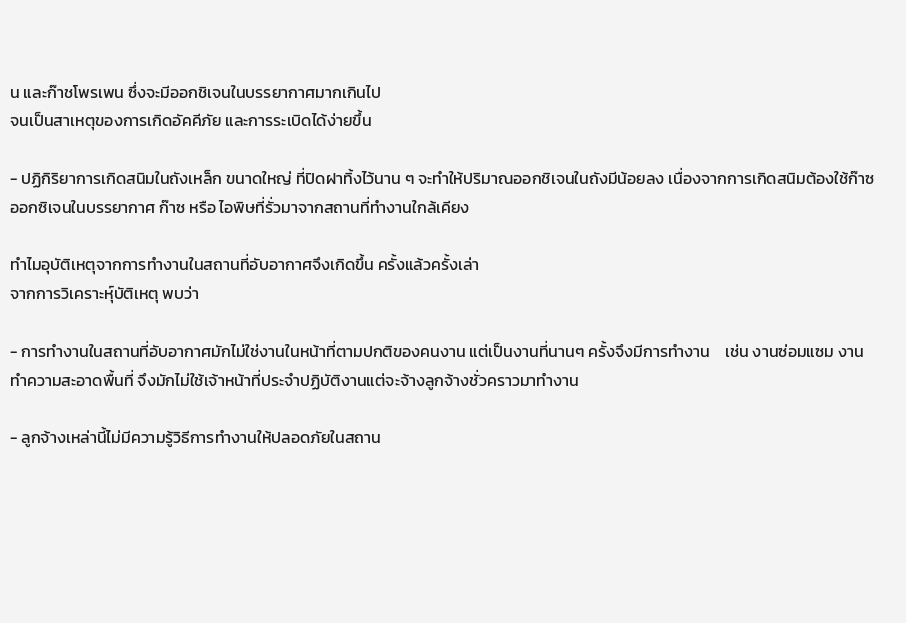น และก๊าชโพรเพน ซึ่งจะมีออกชิเจนในบรรยากาศมากเกินไป
จนเป็นสาเหตุของการเกิดอัคคีภัย และการระเบิดได้ง่ายขึ้น

- ปฏิกิริยาการเกิดสนิมในถังเหล็ก ขนาดใหญ่ ที่ปิดฝาทิ้งไว้นาน ๆ จะทำให้ปริมาณออกชิเจนในถังมีน้อยลง เนื่องจากการเกิดสนิมต้องใช้ก๊าซออกซิเจนในบรรยากาศ ก๊าซ หรือ ไอพิษที่รั่วมาจากสถานที่ทำงานใกล้เคียง

ทำไมอุบัติเหตุจากการทำงานในสถานที่อับอากาศจึงเกิดขึ้น ครั้งแล้วครั้งเล่า
จากการวิเคราะห์ุบัติเหตุ พบว่า

- การทำงานในสถานที่อับอากาศมักไม่ใช่งานในหน้าที่ตามปกติของคนงาน แต่เป็นงานที่นานๆ ครั้งจึงมีการทำงาน    เช่น งานซ่อมแซม งานทำความสะอาดพื้นที่ จึงมักไม่ใช้เจ้าหน้าที่ประจำปฏิบัติงานแต่จะจ้างลูกจ้างชั่วคราวมาทำงาน

- ลูกจ้างเหล่านี้ไม่มีความรู้วิธีการทำงานให้ปลอดภัยในสถาน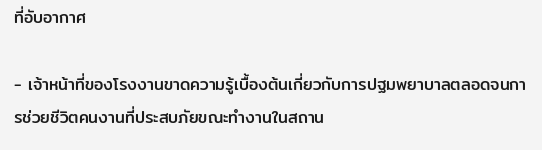ที่อับอากาศ

- เจ้าหน้าที่ของโรงงานขาดความรู้เบื้องต้นเกี่ยวกับการปฐมพยาบาลตลอดจนการช่วยชีวิตคนงานที่ประสบภัยขณะทำงานในสถาน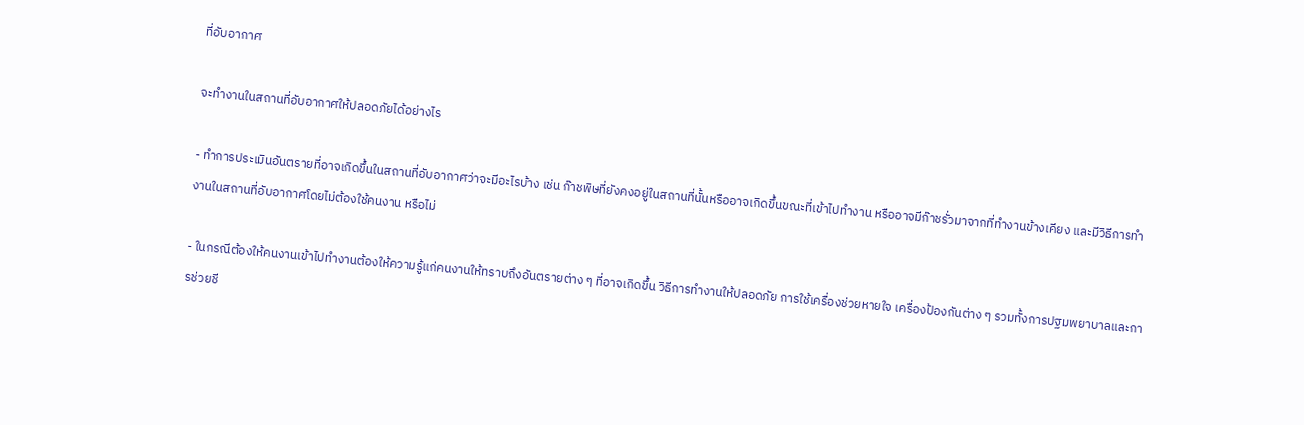ที่อับอากาศ

จะทำงานในสถานที่อับอากาศให้ปลอดภัยได้อย่างไร

- ทำการประเมินอันตรายที่อาจเกิดขึ้นในสถานที่อับอากาศว่าจะมีอะไรบ้าง เช่น ก๊าชพิษที่ยังคงอยู่ในสถานที่นั้นหรืออาจเกิดขึ้นขณะที่เข้าไปทำงาน หรืออาจมีก๊าชรั่วมาจากที่ทำงานข้างเคียง และมีวิธีการทำงานในสถานที่อับอากาศโดยไม่ต้องใช้คนงาน หรือไม่

- ในกรณีต้องให้คนงานเข้าไปทำงานต้องให้ความรู้แก่คนงานให้ทราบถึงอันตรายต่าง ๆ ที่อาจเกิดขึ้น วิธีการทำงานให้ปลอดภัย การใช้เครื่องช่วยหายใจ เครื่องป้องกันต่าง ๆ รวมทั้งการปฐมพยาบาลและการช่วยชี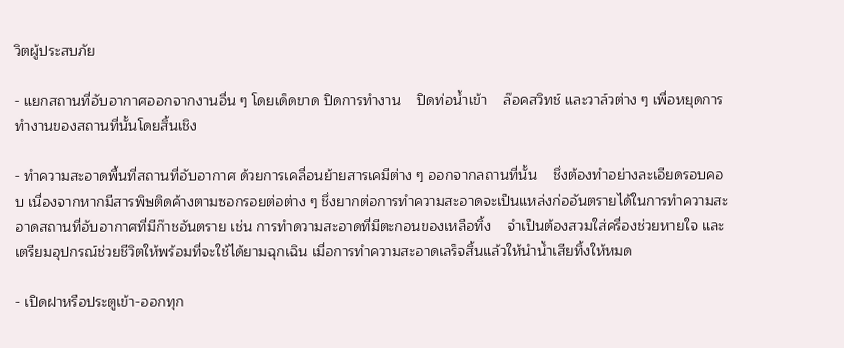วิตผู้ประสบภัย

- แยกสถานที่อับอากาศออกจากงานอื่น ๆ โดยเด็ดขาด ปิดการทำงาน    ปิดท่อน้ำเข้า    ล๊อคสวิทช์ และวาล์วต่าง ๆ เพื่อหยุดการทำงานของสถานที่นั้นโดยสิ้นเชิง

- ทำความสะอาดพื้นที่สถานที่อับอากาศ ด้วยการเคลื่อนย้ายสารเคมีต่าง ๆ ออกจากลถานที่นั้น    ชึ่งต้องทำอย่างละเอียดรอบคอบ เนื่องจากหากมีสารพิษติดค้างตามซอกรอยต่อต่าง ๆ ชึ่งยากต่อการทำความสะอาดจะเป็นแหล่งก่ออันตรายได้ในการทำความสะอาดสถานที่อับอากาศที่มีก๊าชอันตราย เช่น การทำดวามสะอาดที่มีตะกอนของเหลือทิ้ง    จำเป็นต้องสวมใส่ครื่องช่วยหายใจ และเตรียมอุปกรณ์ช่วยชีวิตให้พร้อมที่จะใช้ได้ยามฉุกเฉิน เมื่อการทำความสะอาดเลร็จสิ้นแล้วให้นำน้ำเสียทิ้งให้หมด

- เปิดฝาหรือประตูเข้า-ออกทุก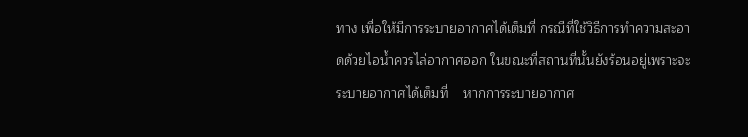ทาง เพื่อให้มีการระบายอากาศได้เต็มที่ กรณีที่ใช้วิธีการทำความสะอาดด้วยไอน้ำควรไล่อากาศออก ในขณะที่สถานที่นั้นยังร้อนอยู่เพราะจะระบายอากาศได้เต็มที่    หากการระบายอากาศ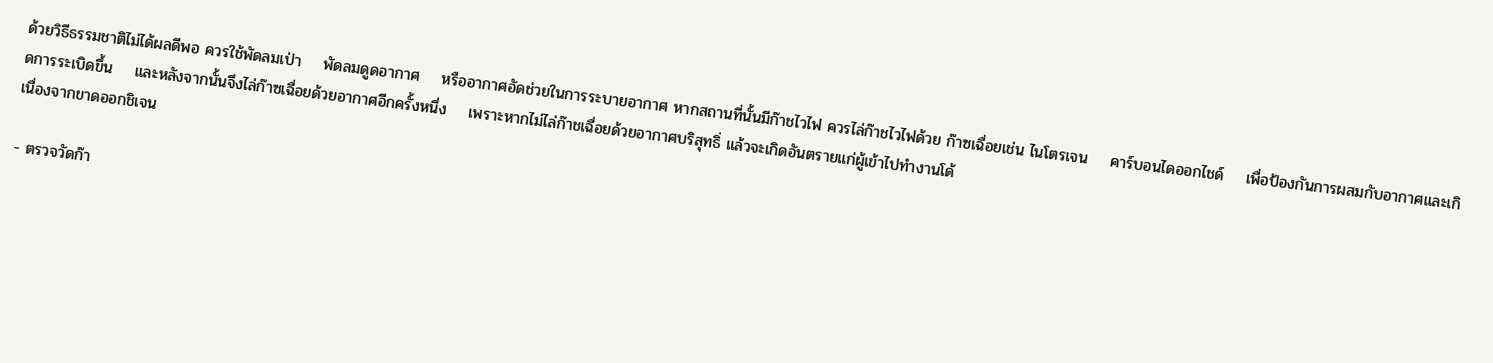ด้วยวิธีธรรมชาติไม่ได้ผลดีพอ ควรใช้พัดลมเป่า    พัดลมดูดอากาศ    หรืออากาศอัดช่วยในการระบายอากาศ หากสถานที่นั้นมีก๊าชไวไฟ ควรไล่ก๊าชไวไฟด้วย ก๊าซเฉื่อยเช่น ไนโตรเจน    คาร์บอนไดออกไชด์    เพื่อป้องกันการผสมกับอากาศและเกิดการระเบิดขึ้น    และหลังจากนั้นจึงไล่ก๊าซเฉื่อยด้วยอากาศอีกครั้งหนึ่ง    เพราะหากไม่ไล่ก๊าชเฉื่อยด้วยอากาศบริสุทธิ่ แล้วจะเกิดอันตรายแก่ผู้เข้าไปทำงานโด้
เนื่องจากขาดออกชิเจน

- ตรวจวัดก๊า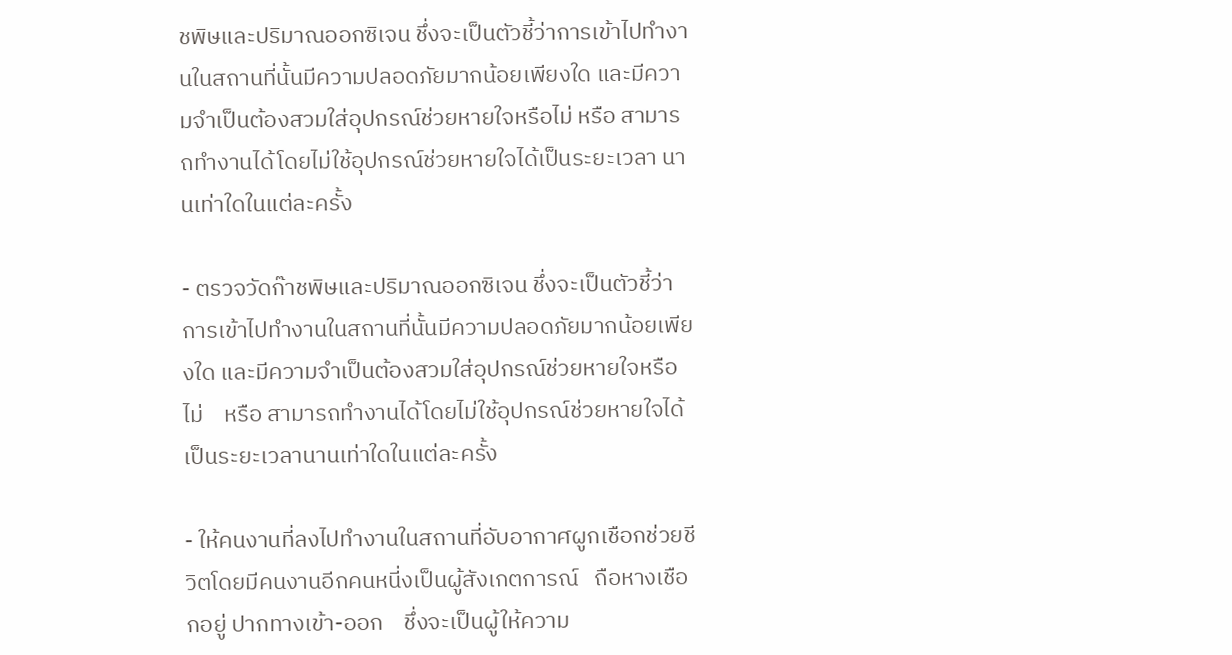ชพิษและปริมาณออกซิเจน ชึ่งจะเป็นตัวชี้ว่าการเข้าไปทำงานในสถานที่นั้นมีความปลอดภัยมากน้อยเพียงใด และมีความจำเป็นต้องสวมใส่อุปกรณ์ช่วยหายใจหรือไม่ หรือ สามารถทำงานได้โดยไม่ใช้อุปกรณ์ช่วยหายใจได้เป็นระยะเวลา นานเท่าใดในแต่ละครั้ง

- ตรวจวัดก๊าชพิษและปริมาณออกซิเจน ชึ่งจะเป็นตัวชี้ว่าการเข้าไปทำงานในสถานที่นั้นมีความปลอดภัยมากน้อยเพียงใด และมีความจำเป็นต้องสวมใส่อุปกรณ์ช่วยหายใจหรือไม่    หรือ สามารถทำงานได้โดยไม่ใช้อุปกรณ์ช่วยหายใจได้เป็นระยะเวลานานเท่าใดในแต่ละครั้ง

- ให้คนงานที่ลงไปทำงานในสถานที่อับอากาศผูกเชือกช่วยชีวิตโดยมีคนงานอีกคนหนี่งเป็นผู้สังเกตการณ์   ถือหางเชือกอยู่ ปากทางเข้า-ออก    ชึ่งจะเป็นผู้ให้ความ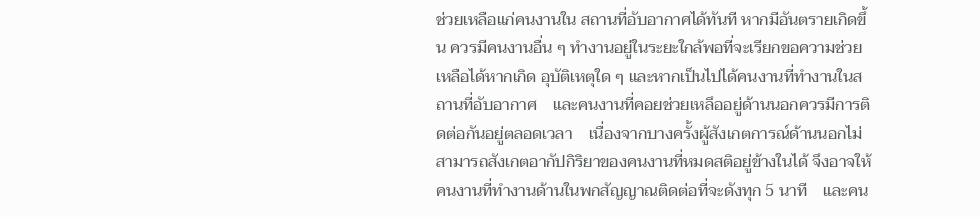ช่วยเหลือแก่คนงานใน สถานที่อับอากาศได้ทันที หากมีอันตรายเกิดขึ้น ควรมีคนงานอื่น ๆ ทำงานอยู่ในระยะใกล้พอที่จะเรียกขอความช่วยเหลือได้หากเกิด อุบัติเหตุใด ๆ และหากเป็นไปได้คนงานที่ทำงานในสถานที่อับอากาศ    และคนงานที่คอยช่วยเหลึออยู่ด้านนอกควรมีการติดต่อกันอยู่ตลอดเวลา    เนื่องจากบางครั้งผู้สังเกตการณ์ด้านนอกไม่สามารถสังเกตอากัปกิริยาของคนงานที่หมดสติอยู่ข้างในได้ จึงอาจให้คนงานที่ทำงานด้านในพกสัญญาณติดต่อที่จะดังทุก 5 นาที    และคน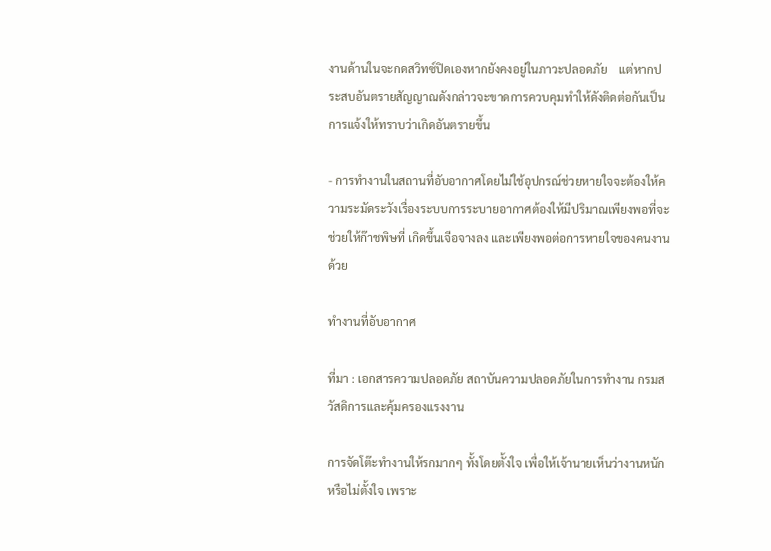งานด้านในจะกดสวิทซ์ปิดเองหากยังคงอยู่ในภาวะปลอดภัย    แต่หากประสบอันตรายสัญญาณดังกล่าวจะขาดการควบคุมทำให้ดังติดต่อกันเป็นการแจ้งให้ทราบว่าเกิดอันตรายขึ้น

- การทำงานในสถานที่อับอากาศโดยไม่ใช้อุปกรณ์ช่วยหายใจจะต้องให้ความระมัดระวังเรื่องระบบการระบายอากาศต้องให้มีปริมาณเพียงพอที่จะช่วยให้ก๊าชพิษที่ เกิดขึ้นเจีอจางลง และเพียงพอต่อการหายใจของคนงานด้วย

ทำงานที่อับอากาศ

ที่มา : เอกสารความปลอดภัย สถาบันความปลอดภัยในการทำงาน กรมสวัสดิการและคุ้มครองแรงงาน

การจัดโต๊ะทำงานให้รกมากๆ ทั้งโดยตั้งใจ เพื่อให้เจ้านายเห็นว่างานหนัก หรือไม่ตั้งใจ เพราะ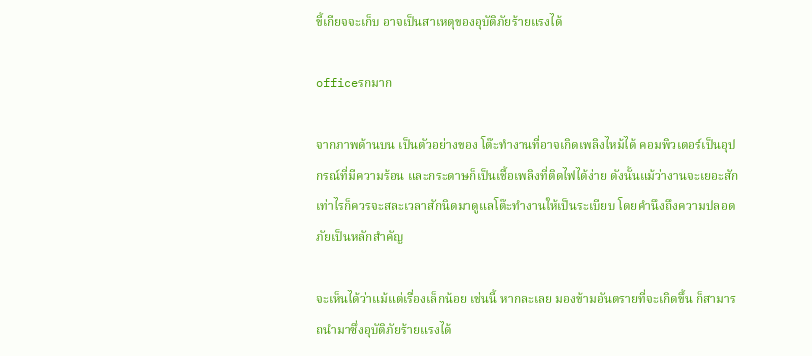ขี้เกียจจะเก็บ อาจเป็นสาเหตุของอุบัติภัยร้ายแรงได้

officeรกมาก

จากภาพด้านบน เป็นตัวอย่างของ โต๊ะทำงานที่อาจเกิดเพลิงไหม้ได้ คอมพิวเตอร์เป็นอุปกรณ์ที่มีความร้อน และกระดาษก็เป็นเชื้อเพลิงที่ติดไฟได้ง่าย ดังนั้นแม้ว่างานจะเยอะสักเท่าไรก็ควรจะสละเวลาสักนิดมาดูแลโต๊ะทำงานให้เป็นระเบียบ โดยคำนึงถึงความปลอดภัยเป็นหลักสำคัญ

จะเห็นได้ว่าแม้แต่เรื่องเล็กน้อย เช่นนี้ หากละเลย มองข้ามอันตรายที่จะเกิดขึ้น ก็สามารถนำมาซึ่งอุบัติภัยร้ายแรงได้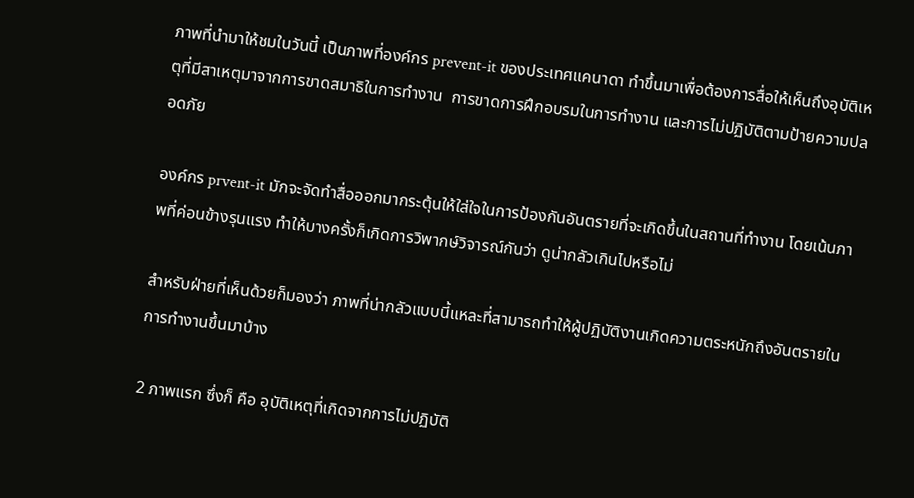ภาพที่นำมาให้ชมในวันนี้ เป็นภาพที่องค์กร prevent-it ของประเทศแคนาดา ทำขึ้นมาเพื่อต้องการสื่อให้เห็นถึงอุบัติเหตุที่มีสาเหตุมาจากการขาดสมาธิในการทำงาน  การขาดการฝึกอบรมในการทำงาน และการไม่ปฏิบัติตามป้ายความปลอดภัย

องค์กร prvent-it มักจะจัดทำสื่อออกมากระตุ้นให้ใส่ใจในการป้องกันอันตรายที่จะเกิดขึ้นในสถานที่ทำงาน โดยเน้นภาพที่ค่อนข้างรุนแรง ทำให้บางครั้งก็เกิดการวิพากษ์วิจารณ์กันว่า ดูน่ากลัวเกินไปหรือไม่

สำหรับฝ่ายที่เห็นด้วยก็มองว่า ภาพที่น่ากลัวแบบนี้แหละที่สามารถทำให้ผู้ปฏิบัติงานเกิดความตระหนักถึงอันตรายในการทำงานขึ้นมาบ้าง

2 ภาพแรก ซึ่งก็ คือ อุบัติเหตุที่เกิดจากการไม่ปฏิบัติ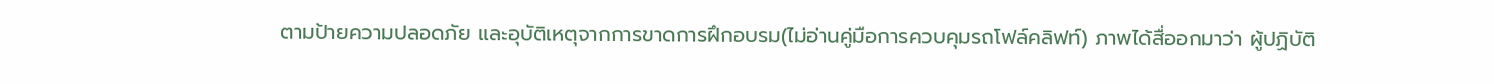ตามป้ายความปลอดภัย และอุบัติเหตุจากการขาดการฝึกอบรม(ไม่อ่านคู่มือการควบคุมรถโฟล์คลิฟท์) ภาพได้สื่ออกมาว่า ผู้ปฏิบัติ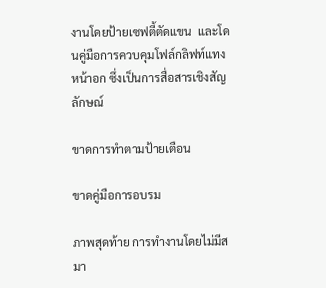งานโดยป้ายเซฟตี้ตัดแขน  และโดนคู่มือการควบคุมโฟล์กลิฟท์แทงหน้าอก ซึ่งเป็นการสื่อสารเชิงสัญลักษณ์

ขาดการทำตามป้ายเตือน

ขาดคู่มือการอบรม

ภาพสุดท้าย การทำงานโดยไม่มีสมา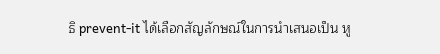ธิ prevent-it ได้เลือกสัญลักษณ์ในการนำเสนอเป็น หู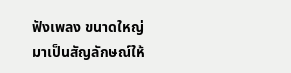ฟังเพลง ขนาดใหญ่  มาเป็นสัญลักษณ์ให้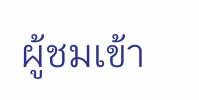ผู้ชมเข้า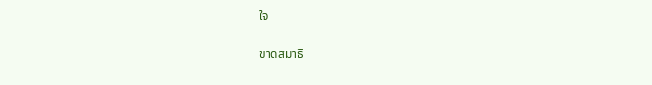ใจ

ขาดสมาธิ